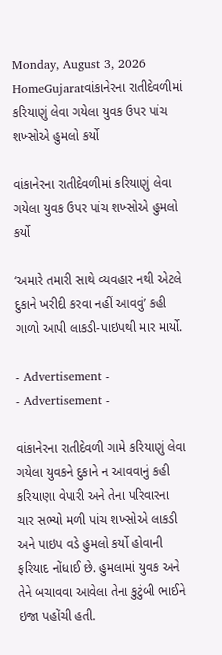Monday, August 3, 2026
HomeGujaratવાંકાનેરના રાતીદેવળીમાં કરિયાણું લેવા ગયેલા યુવક ઉપર પાંચ શખ્સોએ હુમલો કર્યો

વાંકાનેરના રાતીદેવળીમાં કરિયાણું લેવા ગયેલા યુવક ઉપર પાંચ શખ્સોએ હુમલો કર્યો

‘અમારે તમારી સાથે વ્યવહાર નથી એટલે દુકાને ખરીદી કરવા નહીં આવવું’ કહી ગાળો આપી લાકડી-પાઇપથી માર માર્યો.

- Advertisement -
- Advertisement -

વાંકાનેરના રાતીદેવળી ગામે કરિયાણું લેવા ગયેલા યુવકને દુકાને ન આવવાનું કહી કરિયાણા વેપારી અને તેના પરિવારના ચાર સભ્યો મળી પાંચ શખ્સોએ લાકડી અને પાઇપ વડે હુમલો કર્યો હોવાની ફરિયાદ નોંધાઈ છે. હુમલામાં યુવક અને તેને બચાવવા આવેલા તેના કુટુંબી ભાઈને ઇજા પહોંચી હતી.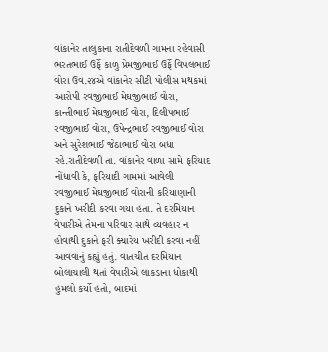વાંકાનેર તાલુકાના રાતીદેવળી ગામના રહેવાસી ભરતભાઈ ઉર્ફે કાળુ પ્રેમજીભાઈ ઉર્ફે વિપલભાઈ વોરા ઉવ.૨૪એ વાંકાનેર સીટી પોલીસ મથકમાં આરોપી રવજીભાઈ મેઘજીભાઈ વોરા, કાન્તીભાઈ મેઘજીભાઈ વોરા, દિલીપભાઈ રવજીભાઈ વોરા, ઉપેન્દ્રભાઈ રવજીભાઈ વોરા અને સુરેશભાઈ જેઠાભાઈ વોરા બધા રહે.રાતીદેવળી તા. વાંકાનેર વાળા સામે ફરિયાદ નોંધાવી કે, ફરિયાદી ગામમાં આવેલી રવજીભાઈ મેઘજીભાઈ વોરાની કરિયાણાની દુકાને ખરીદી કરવા ગયા હતા. તે દરમિયાન વેપારીએ તેમના પરિવાર સાથે વ્યવહાર ન હોવાથી દુકાને ફરી ક્યારેય ખરીદી કરવા નહીં આવવાનું કહ્યું હતું. વાતચીત દરમિયાન બોલાચાલી થતાં વેપારીએ લાકડાના ધોકાથી હુમલો કર્યો હતો, બાદમાં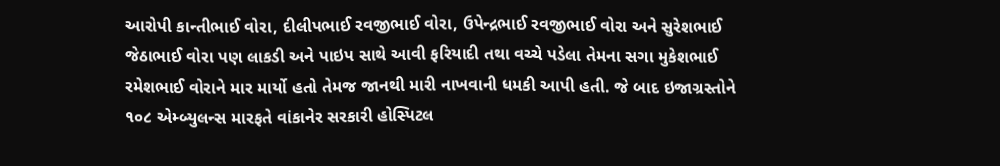આરોપી કાન્તીભાઈ વોરા, દીલીપભાઈ રવજીભાઈ વોરા, ઉપેન્દ્રભાઈ રવજીભાઈ વોરા અને સુરેશભાઈ જેઠાભાઈ વોરા પણ લાકડી અને પાઇપ સાથે આવી ફરિયાદી તથા વચ્ચે પડેલા તેમના સગા મુકેશભાઈ રમેશભાઈ વોરાને માર માર્યો હતો તેમજ જાનથી મારી નાખવાની ધમકી આપી હતી. જે બાદ ઇજાગ્રસ્તોને ૧૦૮ એમ્બ્યુલન્સ મારફતે વાંકાનેર સરકારી હોસ્પિટલ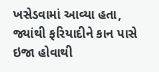ખસેડવામાં આવ્યા હતા, જ્યાંથી ફરિયાદીને કાન પાસે ઇજા હોવાથી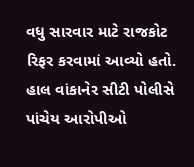વધુ સારવાર માટે રાજકોટ રિફર કરવામાં આવ્યો હતો. હાલ વાંકાનેર સીટી પોલીસે પાંચેય આરોપીઓ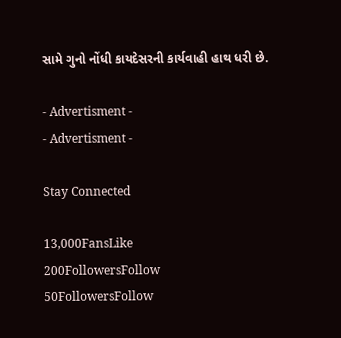સામે ગુનો નોંધી કાયદેસરની કાર્યવાહી હાથ ધરી છે.

- Advertisment -
- Advertisment -

Stay Connected

13,000FansLike
200FollowersFollow
50FollowersFollow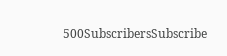500SubscribersSubscribe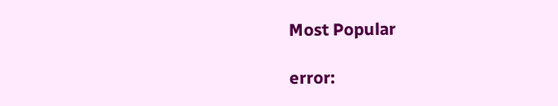Most Popular

error: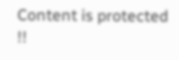Content is protected !!